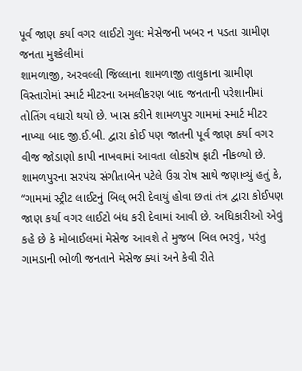પૂર્વ જાણ કર્યા વગર લાઈટો ગુલ: મેસેજની ખબર ન પડતા ગ્રામીણ જનતા મુશ્કેલીમાં
શામળાજી, અરવલ્લી જિલ્લાના શામળાજી તાલુકાના ગ્રામીણ વિસ્તારોમાં સ્માર્ટ મીટરના અમલીકરણ બાદ જનતાની પરેશાનીમાં તોતિંગ વધારો થયો છે. ખાસ કરીને શામળપુર ગામમાં સ્માર્ટ મીટર નાખ્યા બાદ જી.ઈ.બી. દ્વારા કોઈ પણ જાતની પૂર્વ જાણ કર્યા વગર વીજ જોડાણો કાપી નાખવામાં આવતા લોકરોષ ફાટી નીકળ્યો છે.
શામળપુરના સરપંચ સંગીતાબેન પટેલે ઉગ્ર રોષ સાથે જણાવ્યું હતું કે, “ગામમાં સ્ટ્રીટ લાઈટનું બિલ્ ભરી દેવાયું હોવા છતાં તંત્ર દ્વારા કોઈપણ જાણ કર્યા વગર લાઈટો બંધ કરી દેવામાં આવી છે. અધિકારીઓ એવું કહે છે કે મોબાઈલમાં મેસેજ આવશે તે મુજબ બિલ ભરવું, પરંતુ ગામડાની ભોળી જનતાને મેસેજ ક્યાં અને કેવી રીતે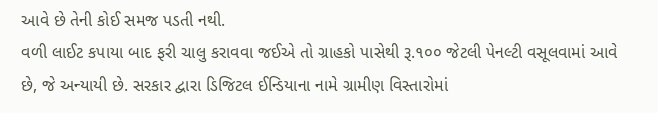આવે છે તેની કોઈ સમજ પડતી નથી.
વળી લાઈટ કપાયા બાદ ફરી ચાલુ કરાવવા જઈએ તો ગ્રાહકો પાસેથી રૂ.૧૦૦ જેટલી પેનલ્ટી વસૂલવામાં આવે છે, જે અન્યાયી છે. સરકાર દ્વારા ડિજિટલ ઈન્ડિયાના નામે ગ્રામીણ વિસ્તારોમાં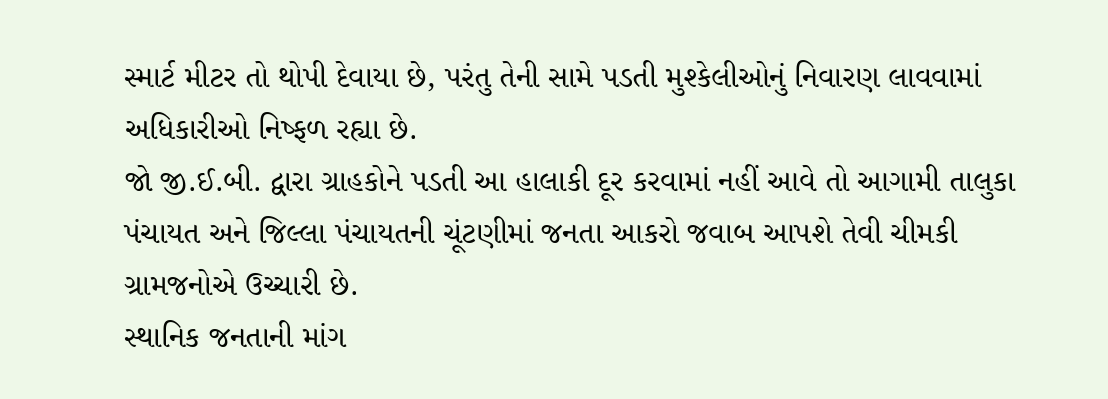સ્માર્ટ મીટર તો થોપી દેવાયા છે, પરંતુ તેની સામે પડતી મુશ્કેલીઓનું નિવારણ લાવવામાં અધિકારીઓ નિષ્ફળ રહ્યા છે.
જો જી.ઈ.બી. દ્વારા ગ્રાહકોને પડતી આ હાલાકી દૂર કરવામાં નહીં આવે તો આગામી તાલુકા પંચાયત અને જિલ્લા પંચાયતની ચૂંટણીમાં જનતા આકરો જવાબ આપશે તેવી ચીમકી ગ્રામજનોએ ઉચ્ચારી છે.
સ્થાનિક જનતાની માંગ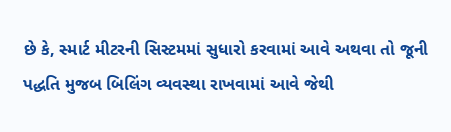છે કે, સ્માર્ટ મીટરની સિસ્ટમમાં સુધારો કરવામાં આવે અથવા તો જૂની પદ્ધતિ મુજબ બિલિંગ વ્યવસ્થા રાખવામાં આવે જેથી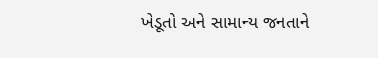ખેડૂતો અને સામાન્ય જનતાને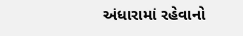અંધારામાં રહેવાનો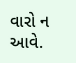વારો ન આવે.